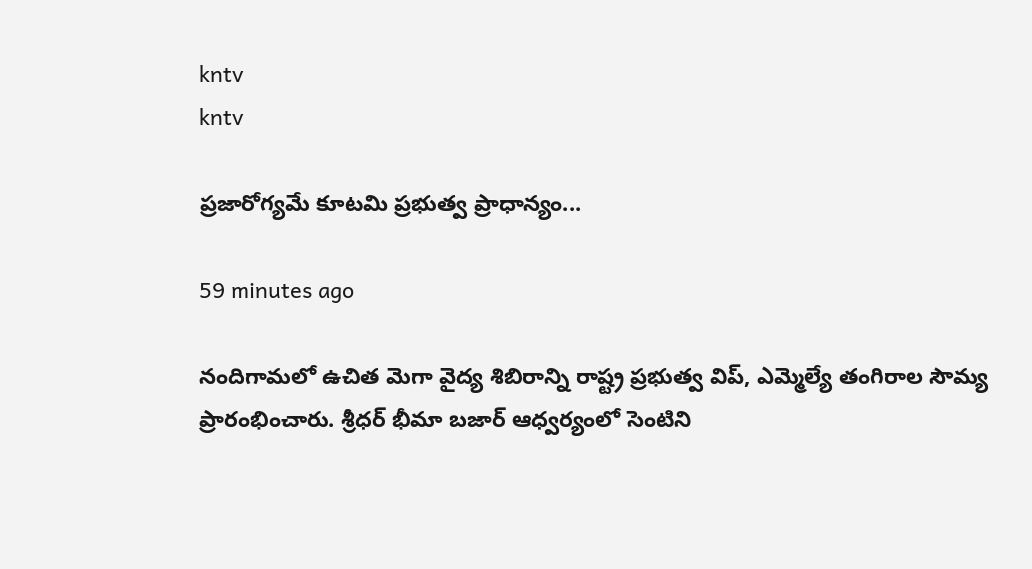kntv
kntv

ప్రజారోగ్యమే కూటమి ప్రభుత్వ ప్రాధాన్యం...

59 minutes ago

నందిగామలో ఉచిత మెగా వైద్య శిబిరాన్ని రాష్ట్ర ప్రభుత్వ విప్, ఎమ్మెల్యే తంగిరాల సౌమ్య ప్రారంభించారు. శ్రీధర్ భీమా బజార్ ఆధ్వర్యంలో సెంటిని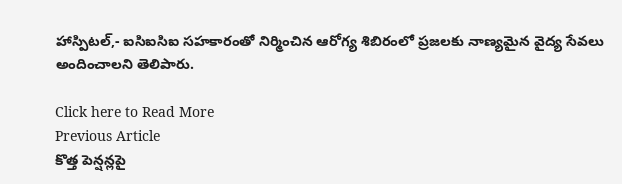హాస్పిటల్,- ఐసిఐసిఐ సహకారంతో నిర్మించిన ఆరోగ్య శిబిరంలో ప్రజలకు నాణ్యమైన వైద్య సేవలు అందించాలని తెలిపారు.

Click here to Read More
Previous Article
కొత్త పెన్షన్లపై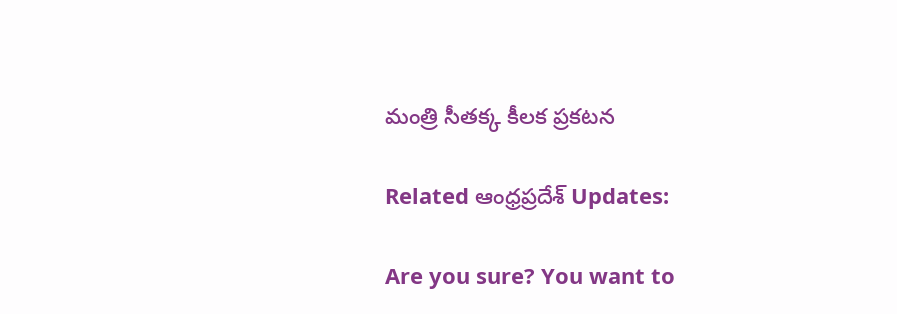మంత్రి సీతక్క కీలక ప్రకటన

Related ఆంధ్రప్రదేశ్ Updates:

Are you sure? You want to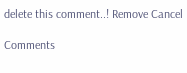delete this comment..! Remove Cancel

Comments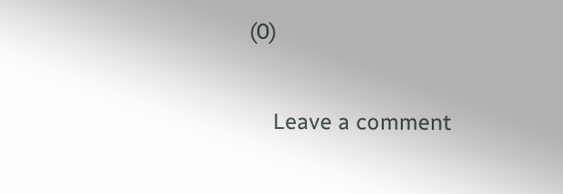(0)

    Leave a comment